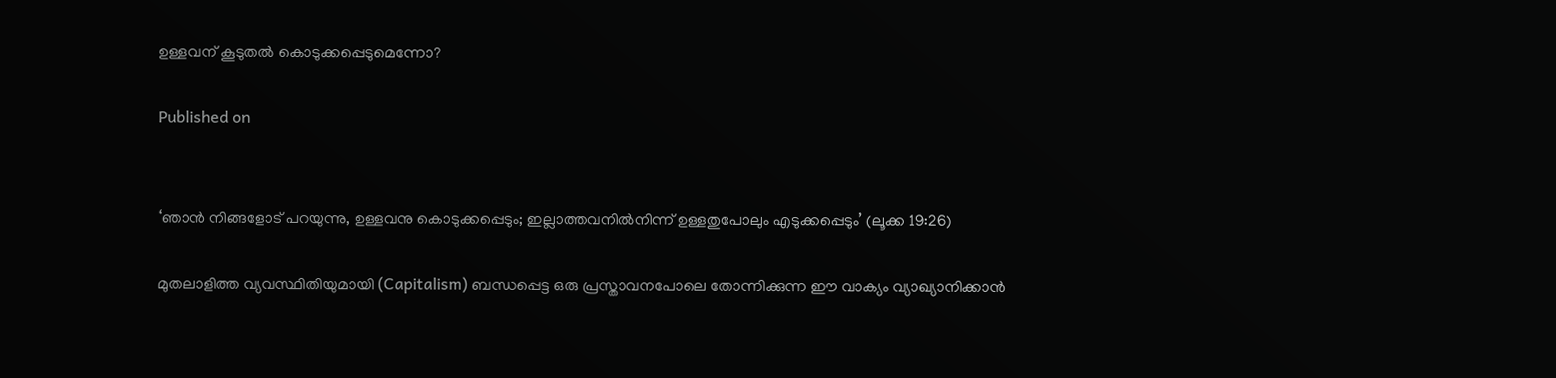ഉള്ളവന് കൂടുതൽ കൊടുക്കപ്പെടുമെന്നോ?

Published on


‘ഞാൻ നിങ്ങളോട് പറയുന്നു, ഉള്ളവനു കൊടുക്കപ്പെടും; ഇല്ലാത്തവനിൽനിന്ന് ഉള്ളതുപോലും എടുക്കപ്പെടും’ (ലൂക്ക 19:26)

മുതലാളിത്ത വ്യവസ്ഥിതിയുമായി (Capitalism) ബന്ധപ്പെട്ട ഒരു പ്രസ്താവനപോലെ തോന്നിക്കുന്ന ഈ വാക്യം വ്യാഖ്യാനിക്കാൻ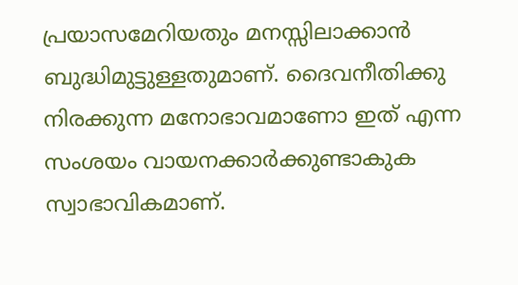പ്രയാസമേറിയതും മനസ്സിലാക്കാൻ ബുദ്ധിമുട്ടുള്ളതുമാണ്. ദൈവനീതിക്കു നിരക്കുന്ന മനോഭാവമാണോ ഇത് എന്ന സംശയം വായനക്കാർക്കുണ്ടാകുക സ്വാഭാവികമാണ്.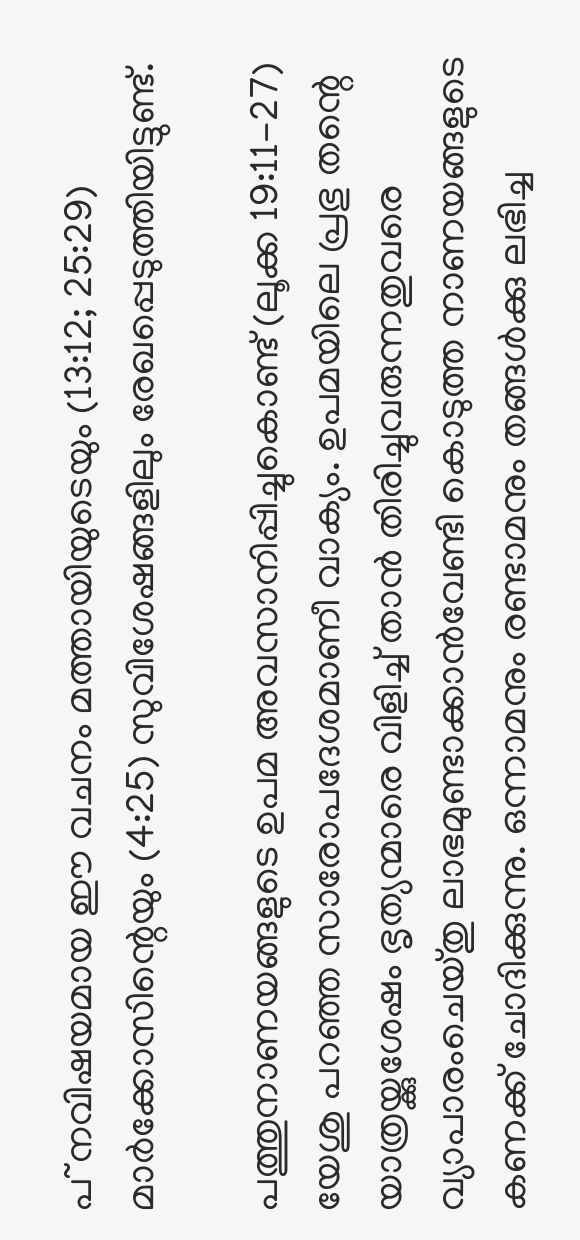പ~നവിഷയമായ ഈ വചനം മത്തായിയുടെയും (13:12; 25:29) മാർക്കോസിന്റെയും (4:25) സുവിശേഷങ്ങളിലും രേഖപ്പെടുത്തിയിട്ടുണ്ട്.

പത്തുനാണയങ്ങളുടെ ഉപമ അവസാനിപ്പിച്ചുകൊണ്ട് (ലൂക്ക 19:11-27) യേശു പറഞ്ഞ സാരോപദേശമാണീ വാക്യം. ഉപമയിലെ പ്രഭു തന്റെ യാത്രയ്ക്കുശേഷം ഭൃത്യന്മാരെ വിളിച്ച് താൻ തിരിച്ചുവരുന്നതുവരെ വ്യാപാരംചെയ്തു ലാഭമുണ്ടാക്കാൻവേണ്ടി കൊടുത്ത നാണയങ്ങളുടെ കണക്ക് ചോദിക്കുന്നു. ഒന്നാമനും രണ്ടാമനും തങ്ങൾക്കു ലഭിച്ച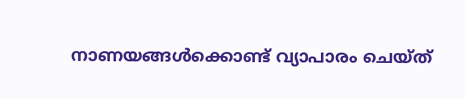നാണയങ്ങൾക്കൊണ്ട് വ്യാപാരം ചെയ്ത്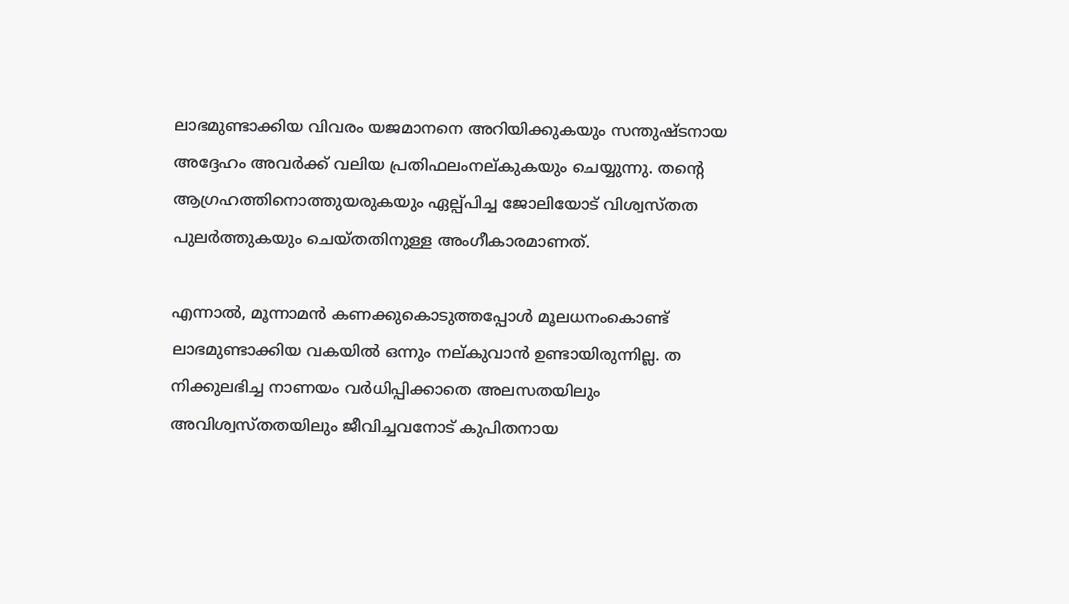ലാഭമുണ്ടാക്കിയ വിവരം യജമാനനെ അറിയിക്കുകയും സന്തുഷ്ടനായ അദ്ദേഹം അവർക്ക് വലിയ പ്രതിഫലംനല്കുകയും ചെയ്യുന്നു. തന്റെ ആഗ്രഹത്തിനൊത്തുയരുകയും ഏല്പ്പിച്ച ജോലിയോട് വിശ്വസ്തത പുലർത്തുകയും ചെയ്തതിനുള്ള അംഗീകാരമാണത്.

എന്നാൽ, മൂന്നാമൻ കണക്കുകൊടുത്തപ്പോൾ മൂലധനംകൊണ്ട് ലാഭമുണ്ടാക്കിയ വകയിൽ ഒന്നും നല്കുവാൻ ഉണ്ടായിരുന്നില്ല. ത നിക്കുലഭിച്ച നാണയം വർധിപ്പിക്കാതെ അലസതയിലും അവിശ്വസ്തതയിലും ജീവിച്ചവനോട് കുപിതനായ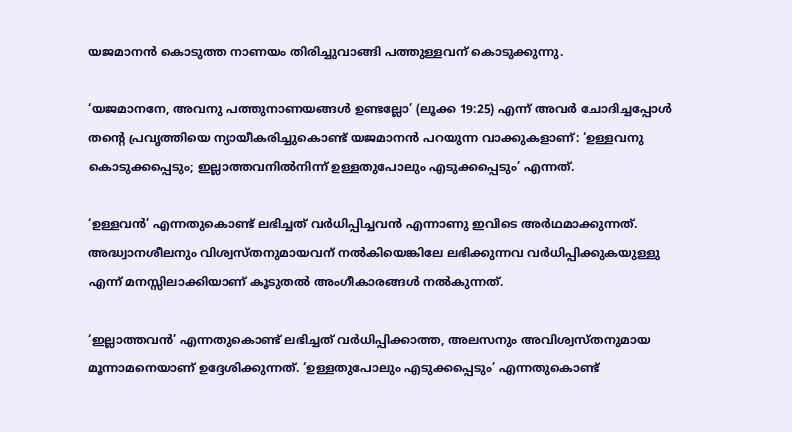യജമാനൻ കൊടുത്ത നാണയം തിരിച്ചുവാങ്ങി പത്തുള്ളവന് കൊടുക്കുന്നു.

‘യജമാനനേ, അവനു പത്തുനാണയങ്ങൾ ഉണ്ടല്ലോ’ (ലൂക്ക 19:25) എന്ന് അവർ ചോദിച്ചപ്പോൾ തന്റെ പ്രവൃത്തിയെ ന്യായീകരിച്ചുകൊണ്ട് യജമാനൻ പറയുന്ന വാക്കുകളാണ്: ‘ഉള്ളവനു കൊടുക്കപ്പെടും; ഇല്ലാത്തവനിൽനിന്ന് ഉള്ളതുപോലും എടുക്കപ്പെടും’ എന്നത്.

‘ഉള്ളവൻ’ എന്നതുകൊണ്ട് ലഭിച്ചത് വർധിപ്പിച്ചവൻ എന്നാണു ഇവിടെ അർഥമാക്കുന്നത്. അദ്ധ്വാനശീലനും വിശ്വസ്തനുമായവന് നൽകിയെങ്കിലേ ലഭിക്കുന്നവ വർധിപ്പിക്കുകയുള്ളു എന്ന് മനസ്സിലാക്കിയാണ് കൂടുതൽ അംഗീകാരങ്ങൾ നൽകുന്നത്.

‘ഇല്ലാത്തവൻ’ എന്നതുകൊണ്ട് ലഭിച്ചത് വർധിപ്പിക്കാത്ത, അലസനും അവിശ്വസ്തനുമായ മൂന്നാമനെയാണ് ഉദ്ദേശിക്കുന്നത്. ‘ഉള്ളതുപോലും എടുക്കപ്പെടും’ എന്നതുകൊണ്ട്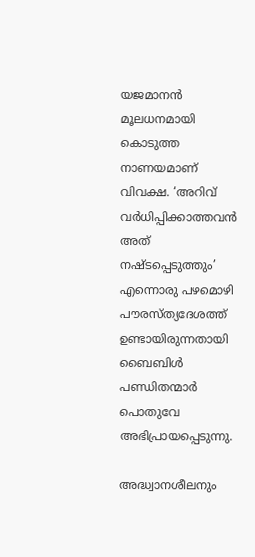യജമാനൻ മൂലധനമായി കൊടുത്ത നാണയമാണ് വിവക്ഷ. ‘അറിവ് വർധിപ്പിക്കാത്തവൻ അത് നഷ്ടപ്പെടുത്തും’ എന്നൊരു പഴമൊഴി പൗരസ്ത്യദേശത്ത് ഉണ്ടായിരുന്നതായി ബൈബിൾ പണ്ഡിതന്മാർ പൊതുവേ അഭിപ്രായപ്പെടുന്നു.

അദ്ധ്വാനശീലനും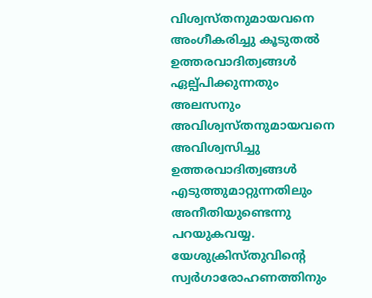വിശ്വസ്തനുമായവനെ അംഗീകരിച്ചു കൂടുതൽ ഉത്തരവാദിത്വങ്ങൾ ഏല്പ്പിക്കുന്നതും അലസനും അവിശ്വസ്തനുമായവനെ അവിശ്വസിച്ചു ഉത്തരവാദിത്വങ്ങൾ എടുത്തുമാറ്റുന്നതിലും അനീതിയുണ്ടെന്നു പറയുകവയ്യ. യേശുക്രിസ്തുവിന്റെ സ്വർഗാരോഹണത്തിനും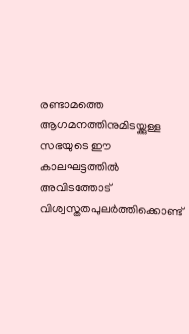രണ്ടാമത്തെ ആഗമനത്തിനുമിടയ്ക്കുള്ള സഭയുടെ ഈ കാലഘട്ടത്തിൽ അവിടത്തോട് വിശ്വസ്തതപുലർത്തിക്കൊണ്ട്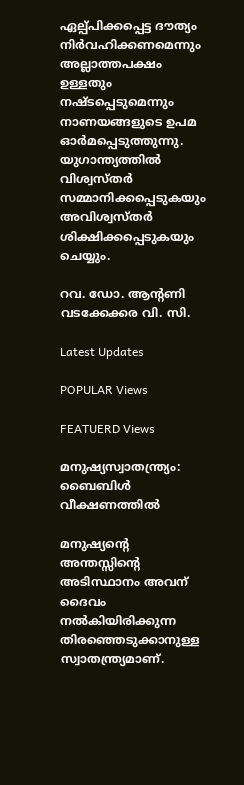ഏല്പ്പിക്കപ്പെട്ട ദൗത്യം നിർവഹിക്കണമെന്നും അല്ലാത്തപക്ഷം ഉള്ളതും നഷ്ടപ്പെടുമെന്നും നാണയങ്ങളുടെ ഉപമ ഓർമപ്പെടുത്തുന്നു. യുഗാന്ത്യത്തിൽ വിശ്വസ്തർ സമ്മാനിക്കപ്പെടുകയും  അവിശ്വസ്തർ ശിക്ഷിക്കപ്പെടുകയും ചെയ്യും.

റവ. ഡോ. ആന്റണി വടക്കേക്കര വി. സി.

Latest Updates

POPULAR Views

FEATUERD Views

മനുഷ്യസ്വാതന്ത്ര്യം: ബൈബിള്‍ വീക്ഷണത്തില്‍

മനുഷ്യന്റെ അന്തസ്സിന്റെ അടിസ്ഥാനം അവന് ദൈവം നല്‍കിയിരിക്കുന്ന തിരഞ്ഞെടുക്കാനുള്ള സ്വാതന്ത്ര്യമാണ്.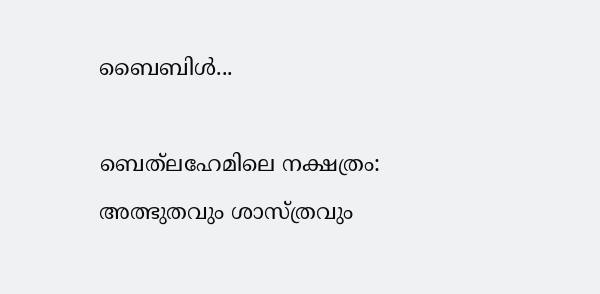ബൈബിള്‍...

ബെത്‌ലഹേമിലെ നക്ഷത്രം: അത്ഭുതവും ശാസ്ത്രവും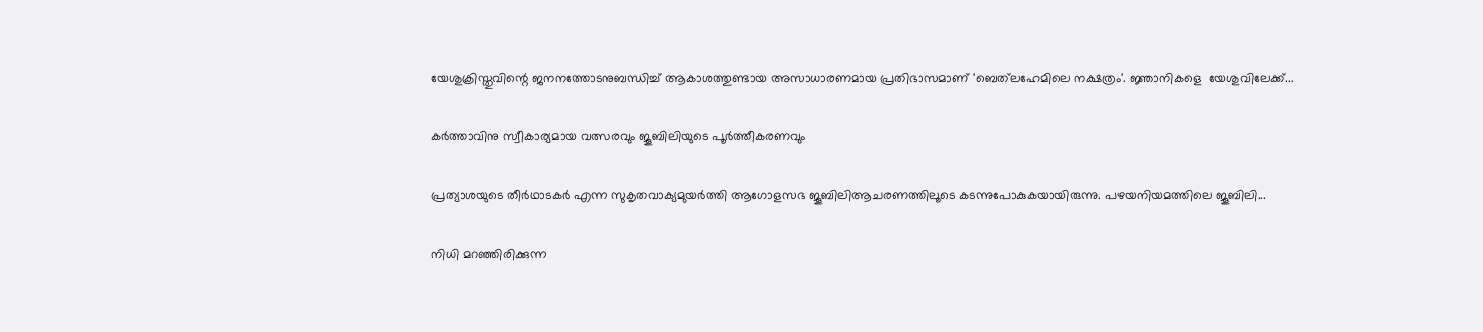യേശുക്രിസ്തുവിന്റെ ജനനത്തോടനുബന്ധിച്ച് ആകാശത്തുണ്ടായ അസാധാരണമായ പ്രതിഭാസമാണ് 'ബെത്‌ലഹേമിലെ നക്ഷത്രം'. ജ്ഞാനികളെ  യേശുവിലേക്ക്...

കര്‍ത്താവിനു സ്വീകാര്യമായ വത്സരവും ജൂബിലിയുടെ പൂര്‍ത്തീകരണവും

പ്രത്യാശയുടെ തീര്‍ഥാടകര്‍ എന്ന സുകൃതവാക്യമുയര്‍ത്തി ആഗോളസഭ ജൂബിലിആചരണത്തിലൂടെ കടന്നുപോകുകയായിരുന്നു. പഴയനിയമത്തിലെ ജൂബിലി...

നിധി മറഞ്ഞിരിക്കുന്ന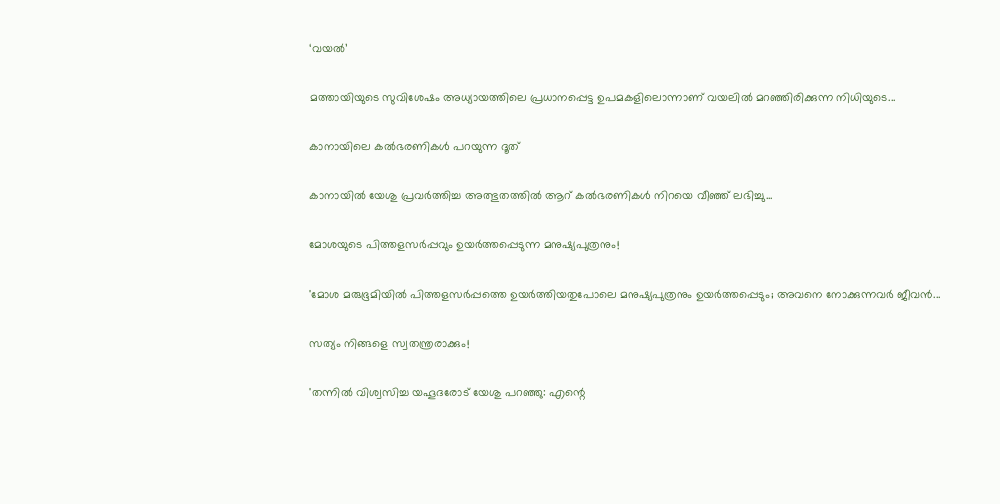‘വയല്‍’

മത്തായിയുടെ സുവിശേഷം അധ്യായത്തിലെ പ്രധാനപ്പെട്ട ഉപമകളിലൊന്നാണ് വയലില്‍ മറഞ്ഞിരിക്കുന്ന നിധിയുടെ...

കാനായിലെ കല്‍ഭരണികള്‍ പറയുന്ന ദൂത്

കാനായില്‍ യേശു പ്രവര്‍ത്തിച്ച അത്ഭുതത്തില്‍ ആറ് കല്‍ഭരണികള്‍ നിറയെ വീഞ്ഞ് ലഭിച്ചു...

മോശയുടെ പിത്തളസര്‍പ്പവും ഉയര്‍ത്തപ്പെടുന്ന മനുഷ്യപുത്രനും!

'മോശ മരുഭൂമിയില്‍ പിത്തളസര്‍പ്പത്തെ ഉയര്‍ത്തിയതുപോലെ മനുഷ്യപുത്രനും ഉയര്‍ത്തപ്പെടും; അവനെ നോക്കുന്നവര്‍ ജീവന്‍...

സത്യം നിങ്ങളെ സ്വതന്ത്രരാക്കും!

'തന്നില്‍ വിശ്വസിച്ച യഹൂദരോട് യേശു പറഞ്ഞു: എന്റെ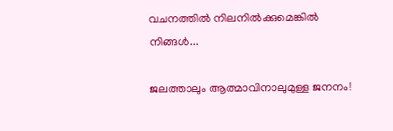വചനത്തില്‍ നിലനില്‍ക്കുമെങ്കില്‍ നിങ്ങള്‍...

ജലത്താലും ആത്മാവിനാലുമുള്ള ജനനം!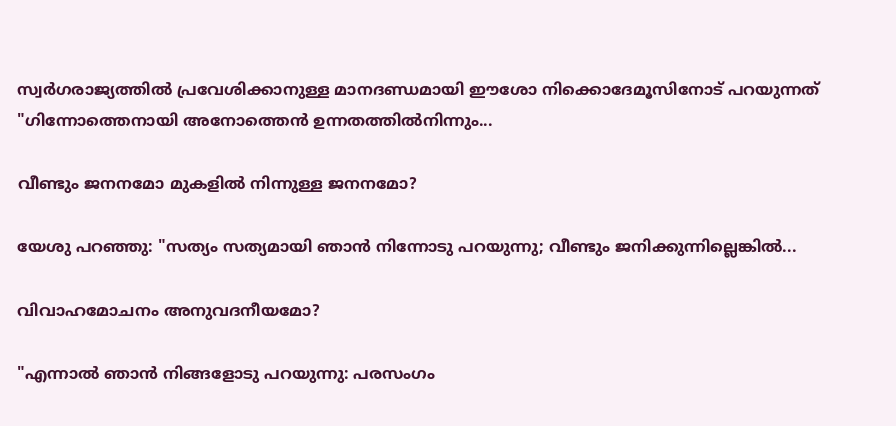സ്വർഗരാജ്യത്തിൽ പ്രവേശിക്കാനുള്ള മാനദണ്ഡമായി ഈശോ നിക്കൊദേമൂസിനോട് പറയുന്നത് "ഗിന്നോത്തെനായി അനോത്തെൻ ഉന്നതത്തിൽനിന്നും...

വീണ്ടും ജനനമോ മുകളിൽ നിന്നുള്ള ജനനമോ?

യേശു പറഞ്ഞു: "സത്യം സത്യമായി ഞാൻ നിന്നോടു പറയുന്നു; വീണ്ടും ജനിക്കുന്നില്ലെങ്കിൽ...

വിവാഹമോചനം അനുവദനീയമോ?

"എന്നാൽ ഞാൻ നിങ്ങളോടു പറയുന്നു: പരസംഗം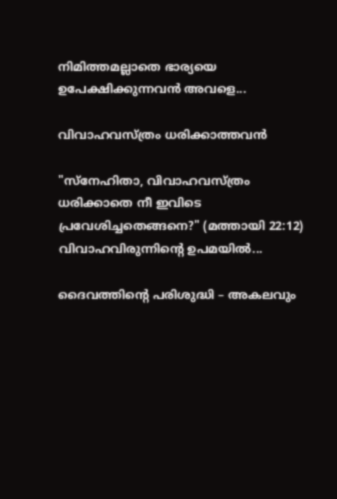നിമിത്തമല്ലാതെ ഭാര്യയെ ഉപേക്ഷിക്കുന്നവൻ അവളെ...

വിവാഹവസ്ത്രം ധരിക്കാത്തവൻ

"സ്നേഹിതാ, വിവാഹവസ്ത്രം ധരിക്കാതെ നീ ഇവിടെ പ്രവേശിച്ചതെങ്ങനെ?" (മത്തായി 22:12) വിവാഹവിരുന്നിന്റെ ഉപമയിൽ...

ദൈവത്തിന്റെ പരിശുദ്ധി – അകലവും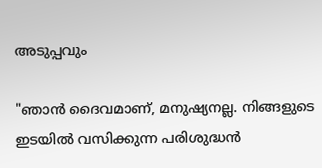അടുപ്പവും

"ഞാൻ ദൈവമാണ്, മനുഷ്യനല്ല. നിങ്ങളുടെ ഇടയിൽ വസിക്കുന്ന പരിശുദ്ധൻ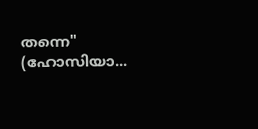തന്നെ" (ഹോസിയാ...